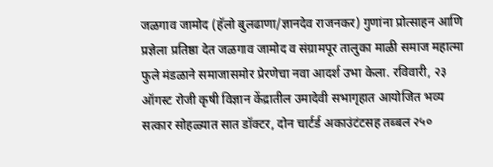जळगाव जामोद (हॅलो बुलढाणा/ज्ञानदेव राजनकर) गुणांना प्रोत्साहन आणि प्रज्ञेला प्रतिष्ठा देत जळगाव जामोद व संग्रामपूर तालुका माळी समाज महात्मा फुले मंडळाने समाजासमोर प्रेरणेचा नवा आदर्श उभा केला. रविवारी, २३ ऑगस्ट रोजी कृषी विज्ञान केंद्रातील उमादेवी सभागृहात आयोजित भव्य सत्कार सोहळ्यात सात डॉक्टर, दोन चार्टर्ड अकाउंटंटसह तब्बल २५०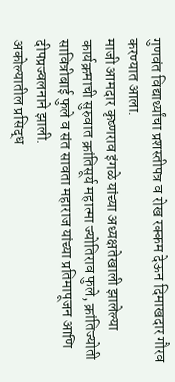गुणवंत विद्यार्थ्यांचा प्रशस्तीपत्र व रोख रक्कम देऊन दिमाखदार गौरव करण्यात आला.
माजी आमदार कृष्णराव इंगळे यांच्या अध्यक्षतेखाली झालेल्या कार्यक्रमाची सुरुवात क्रांतिसूर्य महात्मा ज्योतिराव फुले, क्रांतिज्योती सावित्रीबाई फुले व संत सावता महाराज यांच्या प्रतिमापूजन आणि दीपप्रज्वलनाने झाली.
अकोल्यातील प्रसिद्ध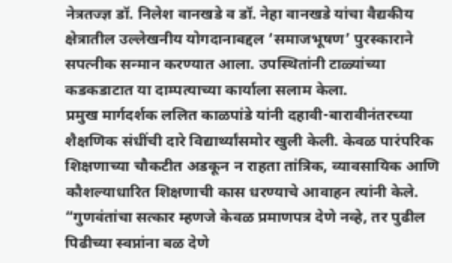नेत्रतज्ज्ञ डॉ. निलेश वानखडे व डॉ. नेहा वानखडे यांचा वैद्यकीय क्षेत्रातील उल्लेखनीय योगदानाबद्दल ‘समाजभूषण’ पुरस्काराने सपत्नीक सन्मान करण्यात आला. उपस्थितांनी टाळ्यांच्या कडकडाटात या दाम्पत्याच्या कार्याला सलाम केला.
प्रमुख मार्गदर्शक ललित काळपांडे यांनी दहावी-बारावीनंतरच्या शैक्षणिक संधींची दारे विद्यार्थ्यांसमोर खुली केली. केवळ पारंपरिक शिक्षणाच्या चौकटीत अडकून न राहता तांत्रिक, व्यावसायिक आणि कौशल्याधारित शिक्षणाची कास धरण्याचे आवाहन त्यांनी केले.
“गुणवंतांचा सत्कार म्हणजे केवळ प्रमाणपत्र देणे नव्हे, तर पुढील पिढीच्या स्वप्नांना बळ देणे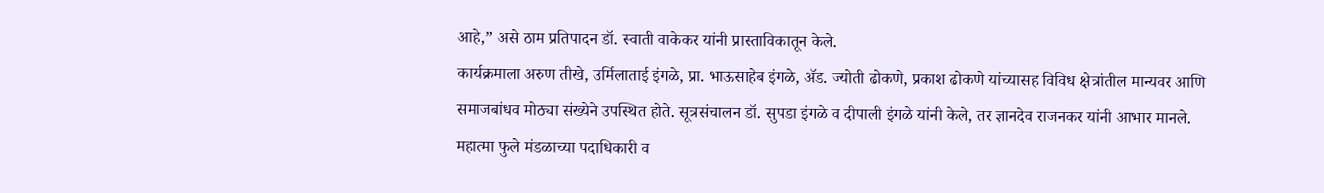आहे,” असे ठाम प्रतिपादन डॉ. स्वाती वाकेकर यांनी प्रास्ताविकातून केले.
कार्यक्रमाला अरुण तीखे, उर्मिलाताई इंगळे, प्रा. भाऊसाहेब इंगळे, ॲड. ज्योती ढोकणे, प्रकाश ढोकणे यांच्यासह विविध क्षेत्रांतील मान्यवर आणि समाजबांधव मोठ्या संख्येने उपस्थित होते. सूत्रसंचालन डॉ. सुपडा इंगळे व दीपाली इंगळे यांनी केले, तर ज्ञानदेव राजनकर यांनी आभार मानले. महात्मा फुले मंडळाच्या पदाधिकारी व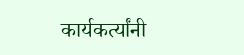कार्यकर्त्यांनी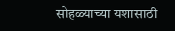सोहळ्याच्या यशासाठी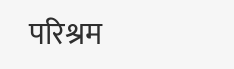परिश्रम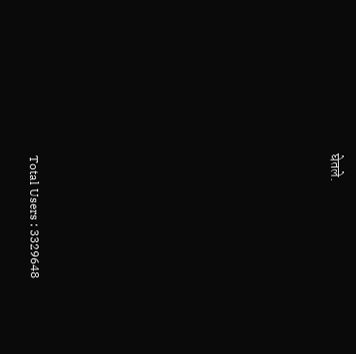घेतले.












Total Users : 3329648